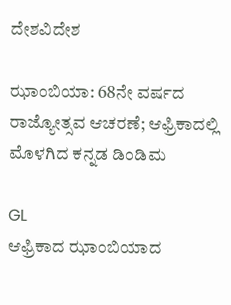ದೇಶವಿದೇಶ

ಝಾಂಬಿಯಾ: 68ನೇ ವರ್ಷದ ರಾಜ್ಯೋತ್ಸವ ಆಚರಣೆ; ಆಫ್ರಿಕಾದಲ್ಲಿ ಮೊಳಗಿದ ಕನ್ನಡ ಡಿಂಡಿಮ

GL
ಆಫ್ರಿಕಾದ ಝಾಂಬಿಯಾದ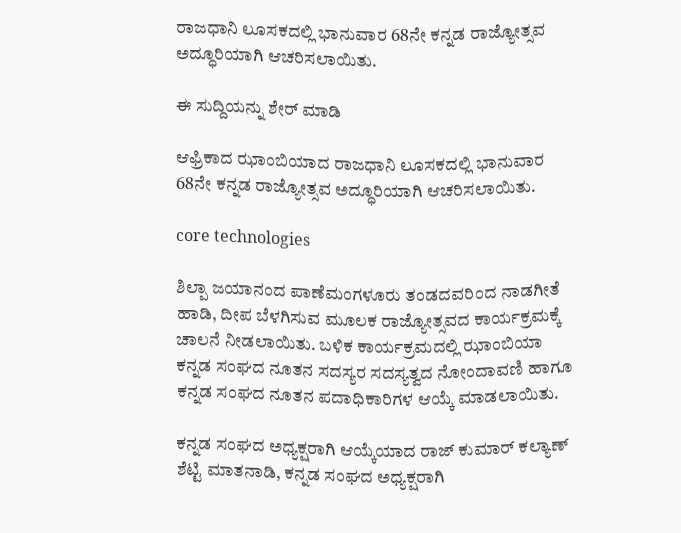ರಾಜಧಾನಿ ಲೂಸಕದಲ್ಲಿ ಭಾನುವಾರ 68ನೇ ಕನ್ನಡ ರಾಜ್ಯೋತ್ಸವ ಅದ್ಧೂರಿಯಾಗಿ ಆಚರಿಸಲಾಯಿತು.

ಈ ಸುದ್ದಿಯನ್ನು ಶೇರ್ ಮಾಡಿ

ಆಫ್ರಿಕಾದ ಝಾಂಬಿಯಾದ ರಾಜಧಾನಿ ಲೂಸಕದಲ್ಲಿ ಭಾನುವಾರ 68ನೇ ಕನ್ನಡ ರಾಜ್ಯೋತ್ಸವ ಅದ್ಧೂರಿಯಾಗಿ ಆಚರಿಸಲಾಯಿತು.

core technologies

ಶಿಲ್ಪಾ ಜಯಾನಂದ ಪಾಣೆಮಂಗಳೂರು ತಂಡದವರಿಂದ ನಾಡಗೀತೆ ಹಾಡಿ, ದೀಪ ಬೆಳಗಿಸುವ ಮೂಲಕ ರಾಜ್ಯೋತ್ಸವದ ಕಾರ್ಯಕ್ರಮಕ್ಕೆ ಚಾಲನೆ ನೀಡಲಾಯಿತು. ಬಳಿಕ ಕಾರ್ಯಕ್ರಮದಲ್ಲಿ ಝಾಂಬಿಯಾ ಕನ್ನಡ ಸಂಘದ ನೂತನ ಸದಸ್ಯರ ಸದಸ್ಯತ್ವದ ನೋಂದಾವಣಿ ಹಾಗೂ ಕನ್ನಡ ಸಂಘದ ನೂತನ ಪದಾಧಿಕಾರಿಗಳ ಆಯ್ಕೆ ಮಾಡಲಾಯಿತು.

ಕನ್ನಡ ಸಂಘದ ಅಧ್ಯಕ್ಷರಾಗಿ ಆಯ್ಕೆಯಾದ ರಾಜ್ ಕುಮಾರ್ ಕಲ್ಯಾಣ್ ಶೆಟ್ಟಿ ಮಾತನಾಡಿ, ಕನ್ನಡ ಸಂಘದ ಅಧ್ಯಕ್ಷರಾಗಿ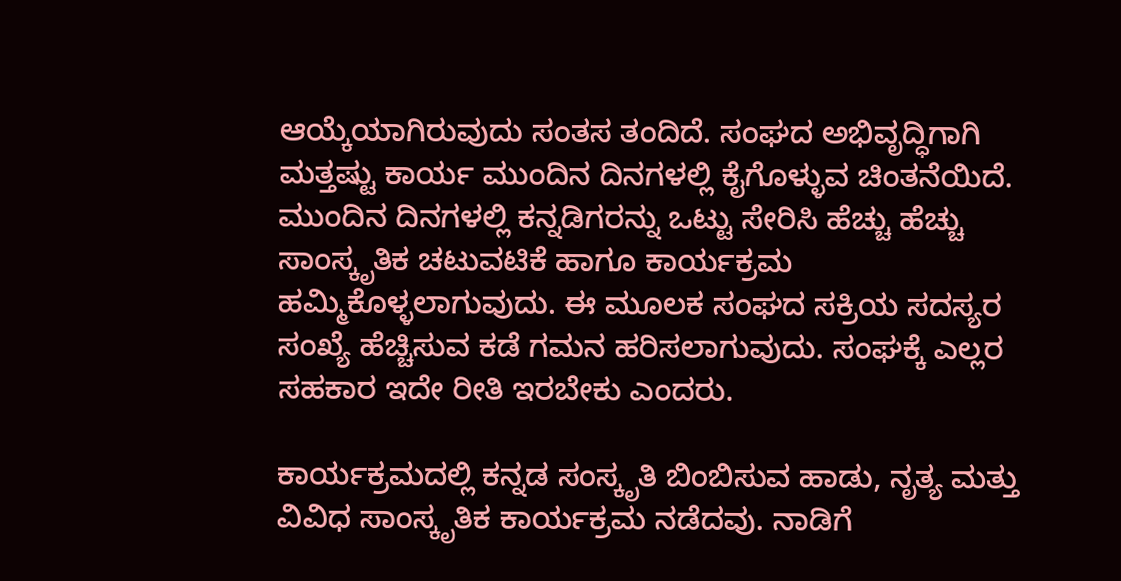ಆಯ್ಕೆಯಾಗಿರುವುದು ಸಂತಸ ತಂದಿದೆ. ಸಂಘದ ಅಭಿವೃದ್ಧಿಗಾಗಿ ಮತ್ತಷ್ಟು ಕಾರ್ಯ ಮುಂದಿನ ದಿನಗಳಲ್ಲಿ ಕೈಗೊಳ್ಳುವ ಚಿಂತನೆಯಿದೆ. ಮುಂದಿನ ದಿನಗಳಲ್ಲಿ ಕನ್ನಡಿಗರನ್ನು ಒಟ್ಟು ಸೇರಿಸಿ ಹೆಚ್ಚು ಹೆಚ್ಚು ಸಾಂಸ್ಕೃತಿಕ ಚಟುವಟಿಕೆ ಹಾಗೂ ಕಾರ್ಯಕ್ರಮ  ಹಮ್ಮಿಕೊಳ್ಳಲಾಗುವುದು. ಈ ಮೂಲಕ ಸಂಘದ ಸಕ್ರಿಯ ಸದಸ್ಯರ ಸಂಖ್ಯೆ ಹೆಚ್ಚಿಸುವ ಕಡೆ ಗಮನ ಹರಿಸಲಾಗುವುದು. ಸಂಘಕ್ಕೆ ಎಲ್ಲರ ಸಹಕಾರ ಇದೇ ರೀತಿ ಇರಬೇಕು ಎಂದರು.

ಕಾರ್ಯಕ್ರಮದಲ್ಲಿ ಕನ್ನಡ ಸಂಸ್ಕೃತಿ ಬಿಂಬಿಸುವ ಹಾಡು, ನೃತ್ಯ ಮತ್ತು ವಿವಿಧ ಸಾಂಸ್ಕೃತಿಕ ಕಾರ್ಯಕ್ರಮ ನಡೆದವು. ನಾಡಿಗೆ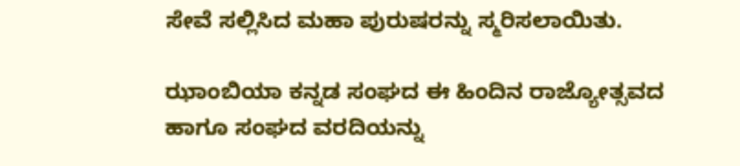ಸೇವೆ ಸಲ್ಲಿಸಿದ ಮಹಾ ಪುರುಷರನ್ನು ಸ್ಮರಿಸಲಾಯಿತು.

ಝಾಂಬಿಯಾ ಕನ್ನಡ ಸಂಘದ ಈ ಹಿಂದಿನ ರಾಜ್ಯೋತ್ಸವದ ಹಾಗೂ ಸಂಘದ ವರದಿಯನ್ನು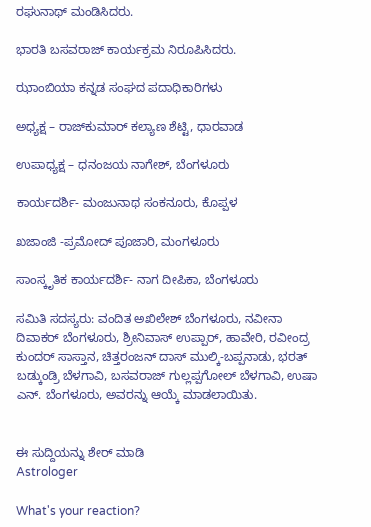ರಘುನಾಥ್ ಮಂಡಿಸಿದರು.

ಭಾರತಿ ಬಸವರಾಜ್ ಕಾರ್ಯಕ್ರಮ ನಿರೂಪಿಸಿದರು.

ಝಾಂಬಿಯಾ ಕನ್ನಡ ಸಂಘದ ಪದಾಧಿಕಾರಿಗಳು

ಅಧ್ಯಕ್ಷ – ರಾಜ್‌ಕುಮಾರ್ ಕಲ್ಯಾಣ ಶೆಟ್ಟಿ, ಧಾರವಾಡ

ಉಪಾಧ್ಯಕ್ಷ – ಧನಂಜಯ ನಾಗೇಶ್, ಬೆಂಗಳೂರು

ಕಾರ್ಯದರ್ಶಿ- ಮಂಜುನಾಥ ಸಂಕನೂರು, ಕೊಪ್ಪಳ

ಖಜಾಂಜಿ -ಪ್ರಮೋದ್ ಪೂಜಾರಿ, ಮಂಗಳೂರು

ಸಾಂಸ್ಕೃತಿಕ ಕಾರ್ಯದರ್ಶಿ- ನಾಗ ದೀಪಿಕಾ, ಬೆಂಗಳೂರು

ಸಮಿತಿ ಸದಸ್ಯರು: ವಂದಿತ ಅಖಿಲೇಶ್ ಬೆಂಗಳೂರು, ನವೀನಾ ದಿವಾಕರ್ ಬೆಂಗಳೂರು, ಶ್ರೀನಿವಾಸ್ ಉಪ್ಪಾರ್, ಹಾವೇರಿ, ರವೀಂದ್ರ ಕುಂದರ್ ಸಾಸ್ತಾನ, ಚಿತ್ತರಂಜನ್ ದಾಸ್ ಮುಲ್ಕಿ-ಬಪ್ಪನಾಡು, ಭರತ್ ಬಡ್ಕುಂಡ್ರಿ ಬೆಳಗಾವಿ, ಬಸವರಾಜ್ ಗುಲ್ಲಪ್ಪಗೋಲ್ ಬೆಳಗಾವಿ, ಉಷಾ ಎನ್. ಬೆಂಗಳೂರು, ಅವರನ್ನು ಆಯ್ಕೆ ಮಾಡಲಾಯಿತು.


ಈ ಸುದ್ದಿಯನ್ನು ಶೇರ್ ಮಾಡಿ
Astrologer

What's your reaction?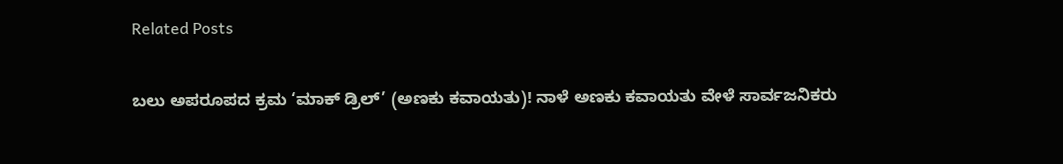Related Posts

ಬಲು ಅಪರೂಪದ ಕ್ರಮ ‘ಮಾಕ್ ಡ್ರಿಲ್’ (ಅಣಕು ಕವಾಯತು)! ನಾಳೆ ಅಣಕು ಕವಾಯತು ವೇಳೆ ಸಾರ್ವಜನಿಕರು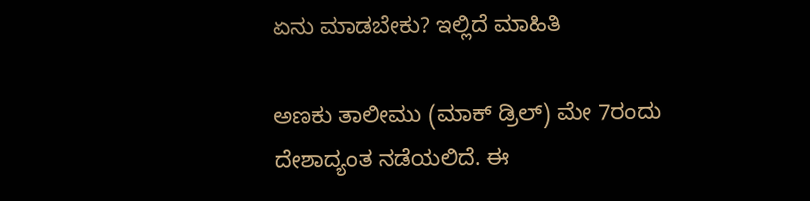ಏನು ಮಾಡಬೇಕು? ಇಲ್ಲಿದೆ ಮಾಹಿತಿ

ಅಣಕು ತಾಲೀಮು (ಮಾಕ್ ಡ್ರಿಲ್) ಮೇ 7ರಂದು ದೇಶಾದ್ಯಂತ ನಡೆಯಲಿದೆ. ಈ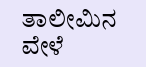ತಾಲೀಮಿನ ವೇಳೆ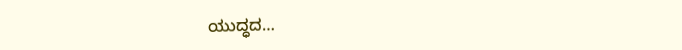ಯುದ್ಧದ…